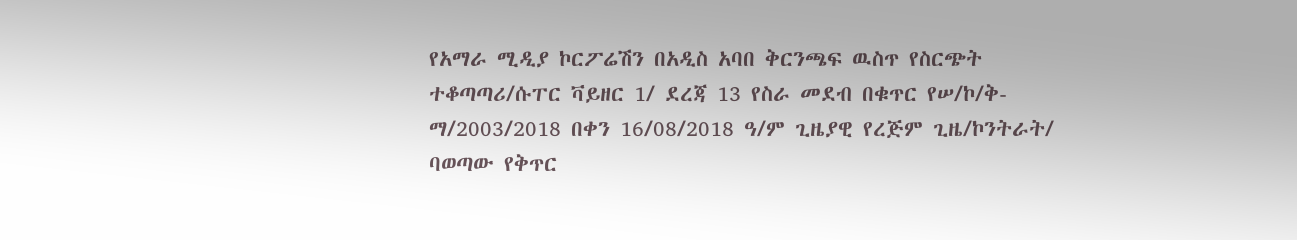የአማራ ሚዲያ ኮርፖሬሽን በአዲስ አባበ ቅርንጫፍ ዉስጥ የስርጭት ተቆጣጣሪ/ሱፐር ቫይዘር 1/ ደረጃ 13 የስራ መደብ በቁጥር የሠ/ኮ/ቅ-ማ/2003/2018 በቀን 16/08/2018 ዓ/ም ጊዜያዊ የረጅም ጊዜ/ኮንትራት/ ባወጣው የቅጥር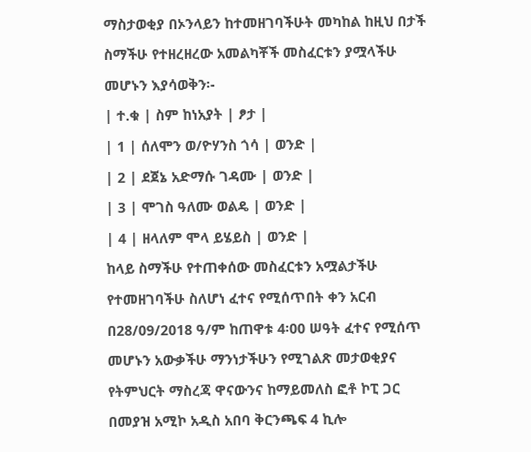ማስታወቂያ በኦንላይን ከተመዘገባችሁት መካከል ከዚህ በታች ስማችሁ የተዘረዘረው አመልካቾች መስፈርቱን ያሟላችሁ መሆኑን እያሳወቅን፡-
| ተ.ቁ | ስም ከነአያት | ፆታ |
| 1 | ሰለሞን ወ/ዮሃንስ ጎሳ | ወንድ |
| 2 | ደጀኔ አድማሱ ገዳሙ | ወንድ |
| 3 | ሞገስ ዓለሙ ወልዴ | ወንድ |
| 4 | ዘላለም ሞላ ይሄይስ | ወንድ |
ከላይ ስማችሁ የተጠቀሰው መስፈርቱን አሟልታችሁ የተመዘገባችሁ ስለሆነ ፈተና የሚሰጥበት ቀን አርብ በ28/09/2018 ዓ/ም ከጠዋቱ 4፡00 ሠዓት ፈተና የሚሰጥ መሆኑን አውቃችሁ ማንነታችሁን የሚገልጽ መታወቂያና የትምህርት ማስረጃ ዋናውንና ከማይመለስ ፎቶ ኮፒ ጋር በመያዝ አሚኮ አዲስ አበባ ቅርንጫፍ 4 ኪሎ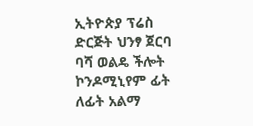ኢትዮጵያ ፕሬስ ድርጅት ህንፃ ጀርባ ባሻ ወልዴ ችሎት ኮንዶሚኒየም ፊት ለፊት አልማ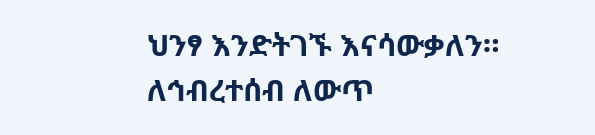ህንፃ እንድትገኙ እናሳውቃለን።
ለኅብረተሰብ ለውጥ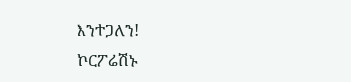እንተጋለን!
ኮርፖሬሽኑ